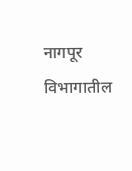नागपूर विभागातील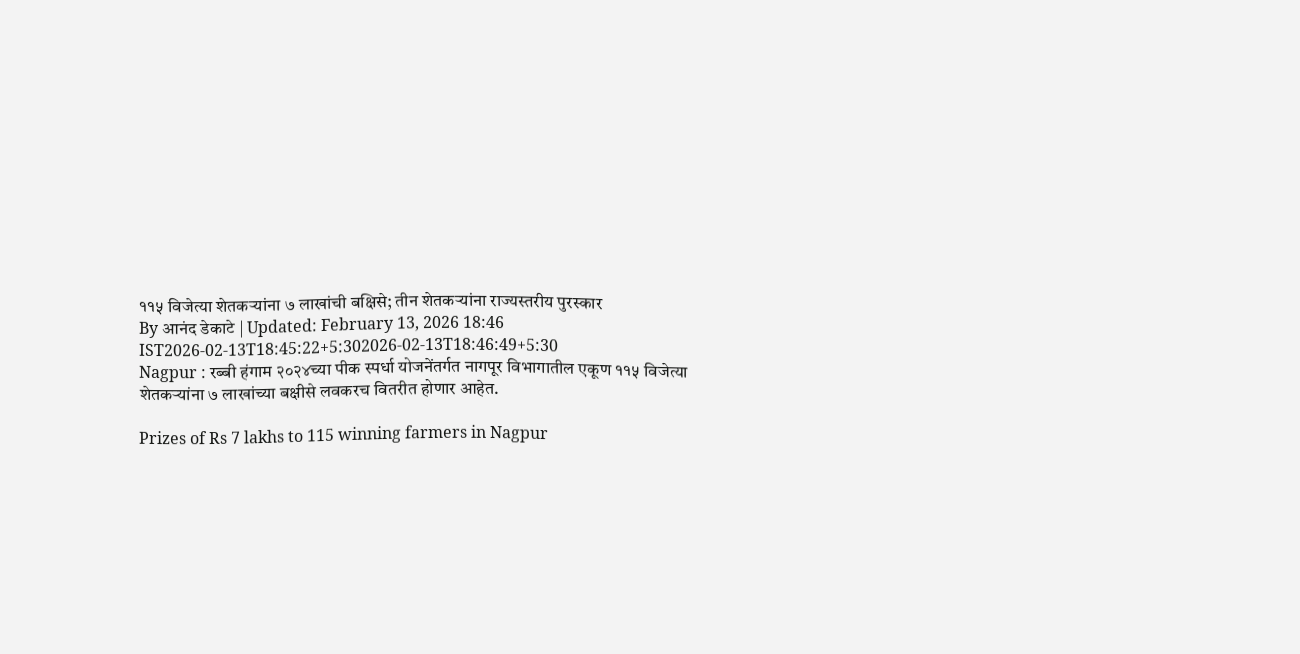११५ विजेत्या शेतकऱ्यांना ७ लाखांची बक्षिसे; तीन शेतकऱ्यांना राज्यस्तरीय पुरस्कार
By आनंद डेकाटे | Updated: February 13, 2026 18:46 IST2026-02-13T18:45:22+5:302026-02-13T18:46:49+5:30
Nagpur : रब्बी हंगाम २०२४च्या पीक स्पर्धा योजनेंतर्गत नागपूर विभागातील एकूण ११५ विजेत्या शेतकऱ्यांना ७ लाखांच्या बक्षीसे लवकरच वितरीत होणार आहेत.

Prizes of Rs 7 lakhs to 115 winning farmers in Nagpur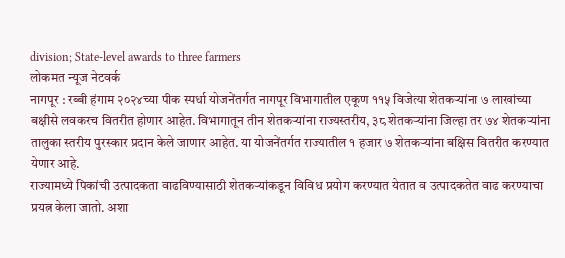division; State-level awards to three farmers
लोकमत न्यूज नेटवर्क
नागपूर : रब्बी हंगाम २०२४च्या पीक स्पर्धा योजनेंतर्गत नागपूर विभागातील एकूण ११५ विजेत्या शेतकऱ्यांना ७ लाखांच्या बक्षीसे लवकरच वितरीत होणार आहेत. विभागातून तीन शेतकऱ्यांना राज्यस्तरीय, ३८ शेतकऱ्यांना जिल्हा तर ७४ शेतकऱ्यांना तालुका स्तरीय पुरस्कार प्रदान केले जाणार आहेत. या योजनेंतर्गत राज्यातील १ हजार ७ शेतकऱ्यांना बक्षिस वितरीत करण्यात येणार आहे.
राज्यामध्ये पिकांची उत्पादकता वाढविण्यासाठी शेतकऱ्यांकडून विविध प्रयोग करण्यात येतात व उत्पादकतेत वाढ करण्याचा प्रयत्न केला जातो. अशा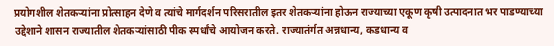प्रयोगशील शेतकऱ्यांना प्रोत्साहन देणे व त्यांचे मार्गदर्शन परिसरातील इतर शेतकऱ्यांना होऊन राज्याच्या एकूण कृषी उत्पादनात भर पाडण्याच्या उद्देशाने शासन राज्यातील शेतकऱ्यांसाठी पीक स्पर्धांचे आयोजन करते. राज्यातंर्गत अन्नधान्य, कडधान्य व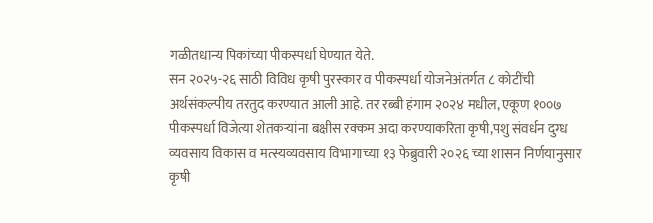गळीतधान्य पिकांच्या पीकस्पर्धा घेण्यात येते.
सन २०२५-२६ साठी विविध कृषी पुरस्कार व पीकस्पर्धा योजनेअंतर्गत ८ कोटींची अर्थसंकल्पीय तरतुद करण्यात आली आहे. तर रब्बी हंगाम २०२४ मधील, एकूण १००७ पीकस्पर्धा विजेत्या शेतकऱ्यांना बक्षीस रक्कम अदा करण्याकरिता कृषी,पशु संवर्धन दुग्ध व्यवसाय विकास व मत्स्यव्यवसाय विभागाच्या १३ फेब्रुवारी २०२६ च्या शासन निर्णयानुसार कृषी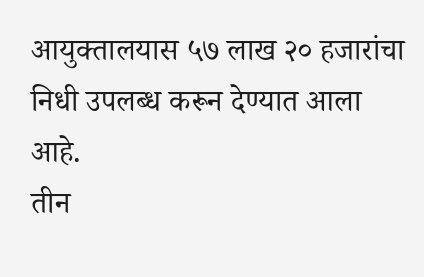आयुक्तालयास ५७ लाख २० हजारांचा निधी उपलब्ध करून देण्यात आला आहे.
तीन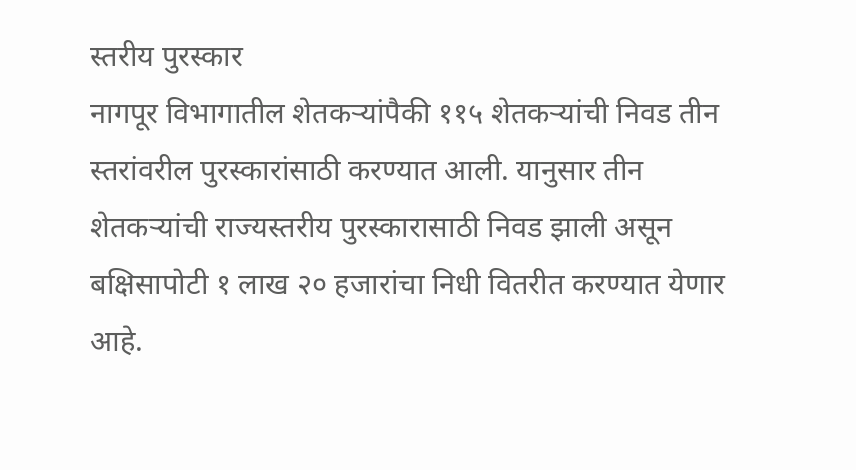स्तरीय पुरस्कार
नागपूर विभागातील शेतकऱ्यांपैकी ११५ शेतकऱ्यांची निवड तीन स्तरांवरील पुरस्कारांसाठी करण्यात आली. यानुसार तीन शेतकऱ्यांची राज्यस्तरीय पुरस्कारासाठी निवड झाली असून बक्षिसापोटी १ लाख २० हजारांचा निधी वितरीत करण्यात येणार आहे.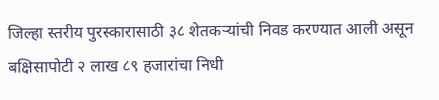जिल्हा स्तरीय पुरस्कारासाठी ३८ शेतकऱ्यांची निवड करण्यात आली असून बक्षिसापोटी २ लाख ८९ हजारांचा निधी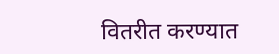वितरीत करण्यात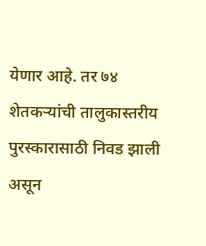येणार आहे. तर ७४ शेतकऱ्यांची तालुकास्तरीय पुरस्कारासाठी निवड झाली असून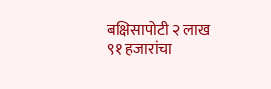बक्षिसापोटी २ लाख ९१ हजारांचा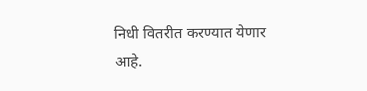निधी वितरीत करण्यात येणार आहे.